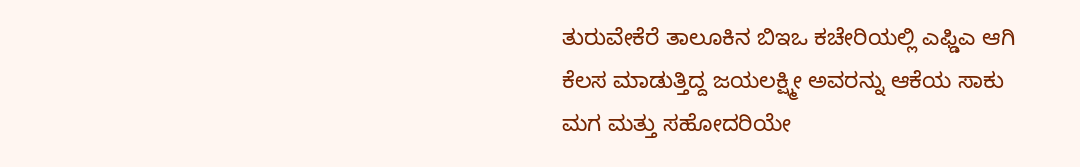ತುರುವೇಕೆರೆ ತಾಲೂಕಿನ ಬಿಇಒ ಕಚೇರಿಯಲ್ಲಿ ಎಫ್ಡಿಎ ಆಗಿ ಕೆಲಸ ಮಾಡುತ್ತಿದ್ದ ಜಯಲಕ್ಷ್ಮೀ ಅವರನ್ನು ಆಕೆಯ ಸಾಕು ಮಗ ಮತ್ತು ಸಹೋದರಿಯೇ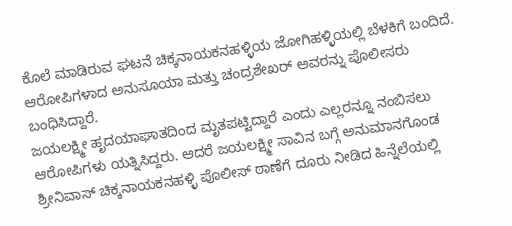ಕೊಲೆ ಮಾಡಿರುವ ಘಟನೆ ಚಿಕ್ಕನಾಯಕನಹಳ್ಳಿಯ ಜೋಗಿಹಳ್ಳಿಯಲ್ಲಿ ಬೆಳಕಿಗೆ ಬಂದಿದೆ.
ಆರೋಪಿಗಳಾದ ಅನುಸೂಯಾ ಮತ್ತು ಚಂದ್ರಶೇಖರ್ ಅವರನ್ನು ಪೊಲೀಸರು ಬಂಧಿಸಿದ್ದಾರೆ.
ಜಯಲಕ್ಷ್ಮೀ ಹೃದಯಾಘಾತದಿಂದ ಮೃತಪಟ್ಟಿದ್ದಾರೆ ಎಂದು ಎಲ್ಲರನ್ನೂ ನಂಬಿಸಲು ಆರೋಪಿಗಳು ಯತ್ನಿಸಿದ್ದರು. ಆದರೆ ಜಯಲಕ್ಷ್ಮೀ ಸಾವಿನ ಬಗ್ಗೆ ಅನುಮಾನಗೊಂಡ ಶ್ರೀನಿವಾಸ್ ಚಿಕ್ಕನಾಯಕನಹಳ್ಳಿ ಪೊಲೀಸ್ ಠಾಣೆಗೆ ದೂರು ನೀಡಿದ ಹಿನ್ನೆಲೆಯಲ್ಲಿ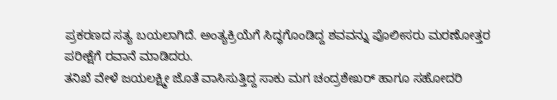ಪ್ರಕರಣದ ಸತ್ಯ ಬಯಲಾಗಿದೆ. ಅಂತ್ಯಕ್ರಿಯೆಗೆ ಸಿದ್ಧಗೊಂಡಿದ್ದ ಶವವನ್ನು ಪೊಲೀಸರು ಮರಣೋತ್ತರ ಪರೀಕ್ಷೆಗೆ ರವಾನೆ ಮಾಡಿದರು.
ತನಿಖೆ ವೇಳೆ ಜಯಲಕ್ಷ್ಮೀ ಜೊತೆ ವಾಸಿಸುತ್ತಿದ್ದ ಸಾಕು ಮಗ ಚಂದ್ರಶೇಖರ್ ಹಾಗೂ ಸಹೋದರಿ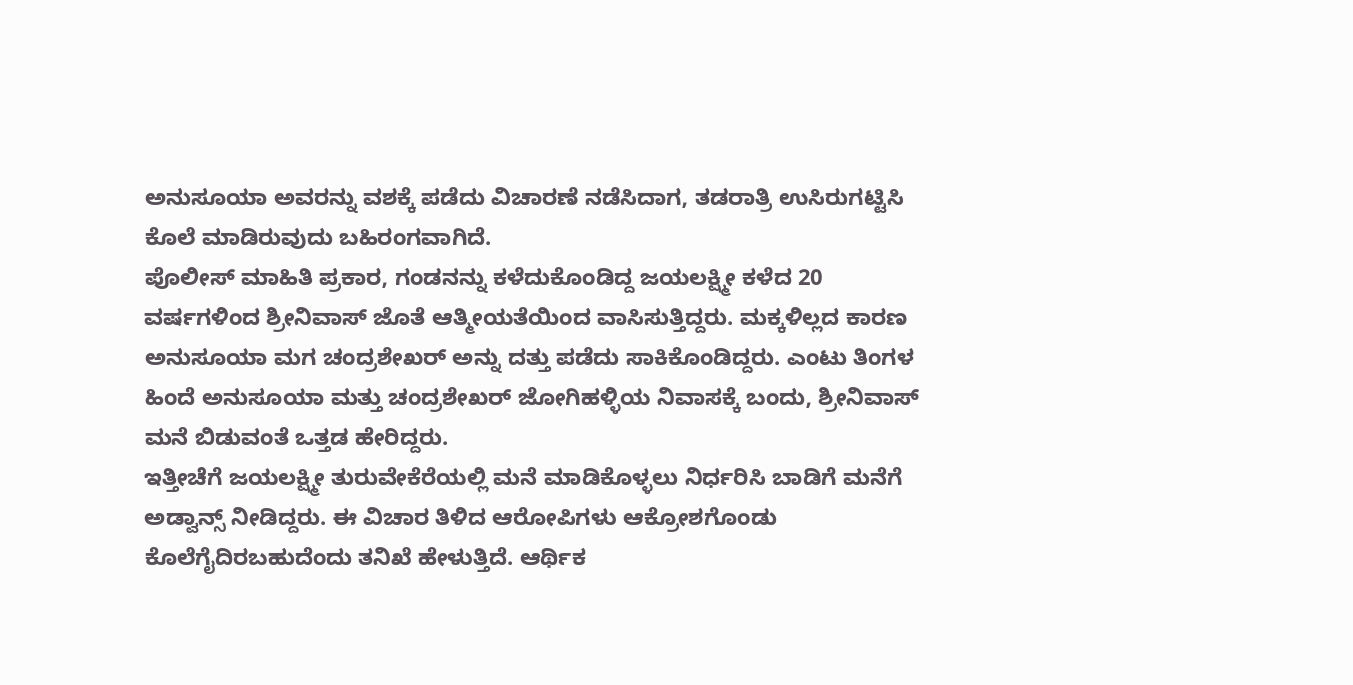ಅನುಸೂಯಾ ಅವರನ್ನು ವಶಕ್ಕೆ ಪಡೆದು ವಿಚಾರಣೆ ನಡೆಸಿದಾಗ, ತಡರಾತ್ರಿ ಉಸಿರುಗಟ್ಟಿಸಿ ಕೊಲೆ ಮಾಡಿರುವುದು ಬಹಿರಂಗವಾಗಿದೆ.
ಪೊಲೀಸ್ ಮಾಹಿತಿ ಪ್ರಕಾರ, ಗಂಡನನ್ನು ಕಳೆದುಕೊಂಡಿದ್ದ ಜಯಲಕ್ಷ್ಮೀ ಕಳೆದ 20 ವರ್ಷಗಳಿಂದ ಶ್ರೀನಿವಾಸ್ ಜೊತೆ ಆತ್ಮೀಯತೆಯಿಂದ ವಾಸಿಸುತ್ತಿದ್ದರು. ಮಕ್ಕಳಿಲ್ಲದ ಕಾರಣ ಅನುಸೂಯಾ ಮಗ ಚಂದ್ರಶೇಖರ್ ಅನ್ನು ದತ್ತು ಪಡೆದು ಸಾಕಿಕೊಂಡಿದ್ದರು. ಎಂಟು ತಿಂಗಳ ಹಿಂದೆ ಅನುಸೂಯಾ ಮತ್ತು ಚಂದ್ರಶೇಖರ್ ಜೋಗಿಹಳ್ಳಿಯ ನಿವಾಸಕ್ಕೆ ಬಂದು, ಶ್ರೀನಿವಾಸ್ ಮನೆ ಬಿಡುವಂತೆ ಒತ್ತಡ ಹೇರಿದ್ದರು.
ಇತ್ತೀಚೆಗೆ ಜಯಲಕ್ಷ್ಮೀ ತುರುವೇಕೆರೆಯಲ್ಲಿ ಮನೆ ಮಾಡಿಕೊಳ್ಳಲು ನಿರ್ಧರಿಸಿ ಬಾಡಿಗೆ ಮನೆಗೆ ಅಡ್ವಾನ್ಸ್ ನೀಡಿದ್ದರು. ಈ ವಿಚಾರ ತಿಳಿದ ಆರೋಪಿಗಳು ಆಕ್ರೋಶಗೊಂಡು ಕೊಲೆಗೈದಿರಬಹುದೆಂದು ತನಿಖೆ ಹೇಳುತ್ತಿದೆ. ಆರ್ಥಿಕ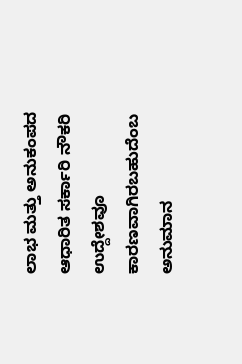ಲಾಭ ಮತ್ತು ಅನುಕಂಪದ ಆಧಾರಿತ ಸರ್ಕಾರಿ ನೌಕರಿ ಉದ್ದೇಶವೂ ಕಾರಣವಾಗಿರಬಹುದೆಂಬ ಅನುಮಾನ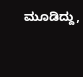ಮೂಡಿದ್ದು,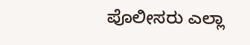ಪೊಲೀಸರು ಎಲ್ಲಾ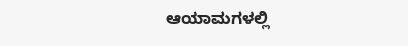ಆಯಾಮಗಳಲ್ಲಿ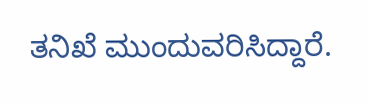ತನಿಖೆ ಮುಂದುವರಿಸಿದ್ದಾರೆ.